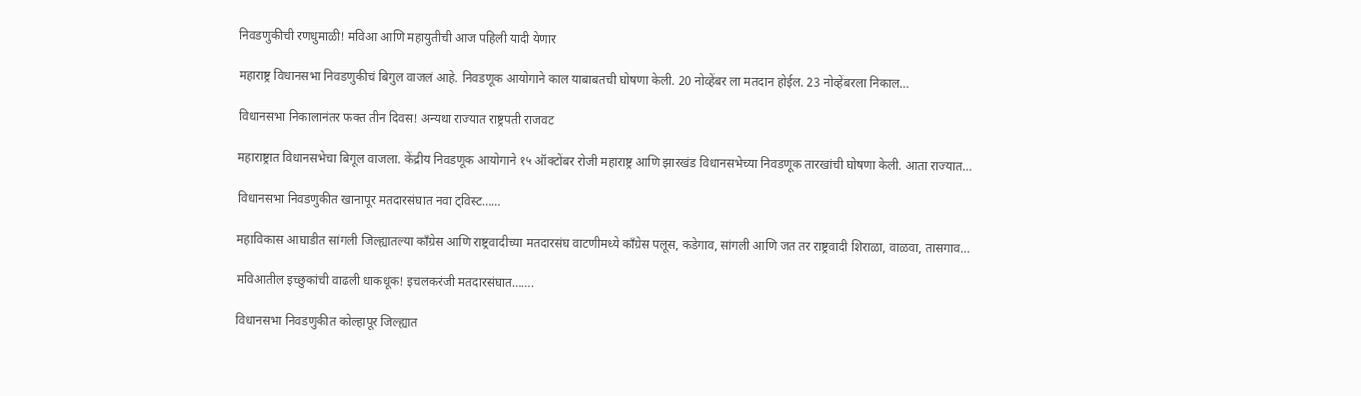निवडणुकीची रणधुमाळी! मविआ आणि महायुतीची आज पहिली यादी येणार

महाराष्ट्र विधानसभा निवडणुकीचं बिगुल वाजलं आहे. निवडणूक आयोगाने काल याबाबतची घोषणा केली. 20 नोव्हेंबर ला मतदान होईल. 23 नोव्हेंबरला निकाल…

विधानसभा निकालानंतर फक्त तीन दिवस! अन्यथा राज्यात राष्ट्रपती राजवट

महाराष्ट्रात विधानसभेचा बिगूल वाजला. केंद्रीय निवडणूक आयोगाने १५ ऑक्टोंबर रोजी महाराष्ट्र आणि झारखंड विधानसभेच्या निवडणूक तारखांची घोषणा केली. आता राज्यात…

विधानसभा निवडणुकीत खानापूर मतदारसंघात नवा ट्विस्ट……

महाविकास आघाडीत सांगली जिल्ह्यातल्या काँग्रेस आणि राष्ट्रवादीच्या मतदारसंघ वाटणीमध्ये काँग्रेस पलूस, कडेगाव, सांगली आणि जत तर राष्ट्रवादी शिराळा, वाळवा, तासगाव…

मविआतील इच्छुकांची वाढली धाकधूक! इचलकरंजी मतदारसंघात…….

विधानसभा निवडणुकीत कोल्हापूर जिल्ह्यात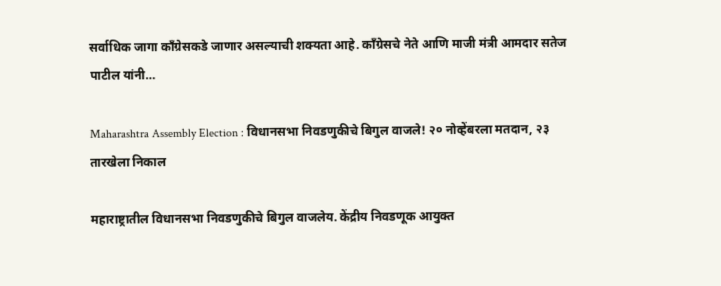सर्वाधिक जागा काँग्रेसकडे जाणार असल्याची शक्यता आहे. काँग्रेसचे नेते आणि माजी मंत्री आमदार सतेज पाटील यांनी…

Maharashtra Assembly Election : विधानसभा निवडणुकीचे बिगुल वाजले! २० नोव्हेंबरला मतदान, २३ तारखेला निकाल

महाराष्ट्रातील विधानसभा निवडणुकीचे बिगुल वाजलेय. केंद्रीय निवडणूक आयुक्त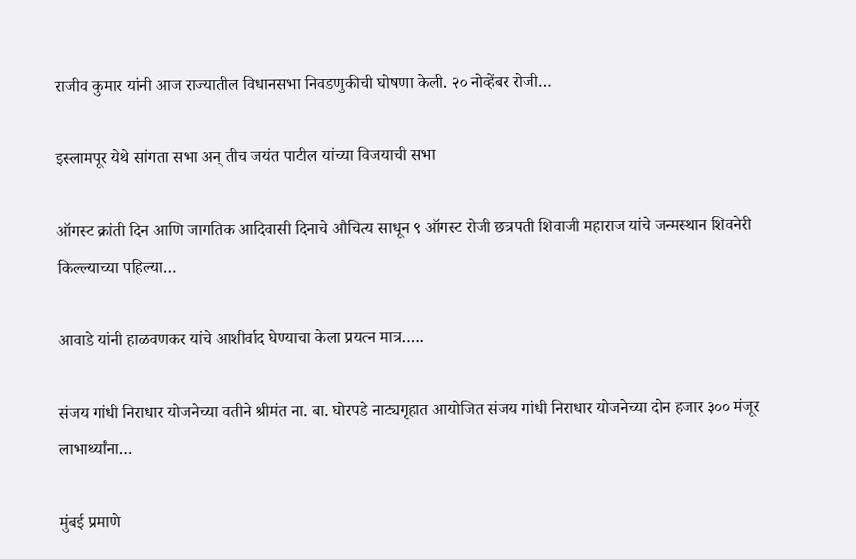राजीव कुमार यांनी आज राज्यातील विधानसभा निवडणुकीची घोषणा केली. २० नोव्हेंबर रोजी…

इस्लामपूर येथे सांगता सभा अन् तीच जयंत पाटील यांच्या विजयाची सभा

ऑगस्ट क्रांती दिन आणि जागतिक आदिवासी दिनाचे औचित्य साधून ९ ऑगस्ट रोजी छत्रपती शिवाजी महाराज यांचे जन्मस्थान शिवनेरी किल्ल्याच्या पहिल्या…

आवाडे यांनी हाळवणकर यांचे आशीर्वाद घेण्याचा केला प्रयत्न मात्र…..

संजय गांधी निराधार योजनेच्या वतीने श्रीमंत ना. बा. घोरपडे नाट्यगृहात आयोजित संजय गांधी निराधार योजनेच्या दोन हजार ३०० मंजूर लाभार्थ्यांना…

मुंबई प्रमाणे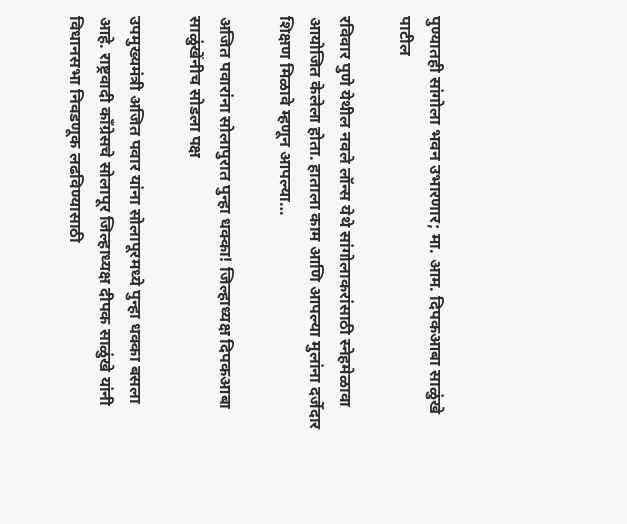पुण्यातही सांगोला भवन उभारणार; मा. आम. दिपकआबा साळुंखे पाटील

रविवार पुणे येथील नवले लॉन्स येथे सांगोलाकरांसाठी स्नेहमेळावा आयोजित केलेला होता. हाताला काम आणि आपल्या मुलांना दर्जेदार शिक्षण मिळावे म्हणून आपल्या…

अजित पवारांना सोलापुरात पुन्हा धक्का! जिल्हाध्यक्ष दिपकआबा साळुंखेंनीच सोडला पक्ष

उपमुख्यमंत्री अजित पवार यांना सोलापूरमध्ये पुन्हा धक्का बसला आहे. राष्ट्रवादी काँग्रेसचे सोलापूर जिल्हाध्यक्ष दीपक साळुंखे यांनी विधानसभा निवडणूक लढविण्यासाठी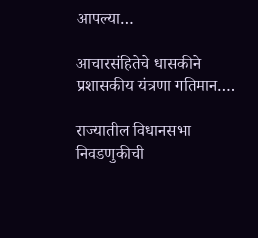आपल्या…

आचारसंहितेचे धासकीने प्रशासकीय यंत्रणा गतिमान….

राज्यातील विधानसभा निवडणुकीची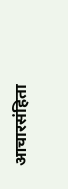आचारसंहिता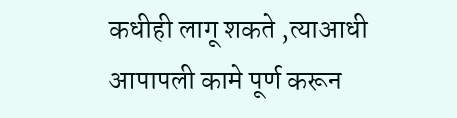कधीही लागू शकते ,त्याआधी आपापली कामे पूर्ण करून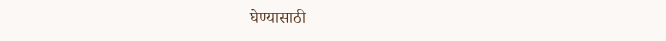घेण्यासाठी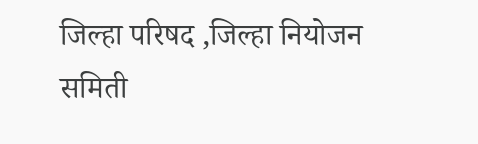जिल्हा परिषद ,जिल्हा नियोजन समिती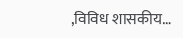,विविध शासकीय…